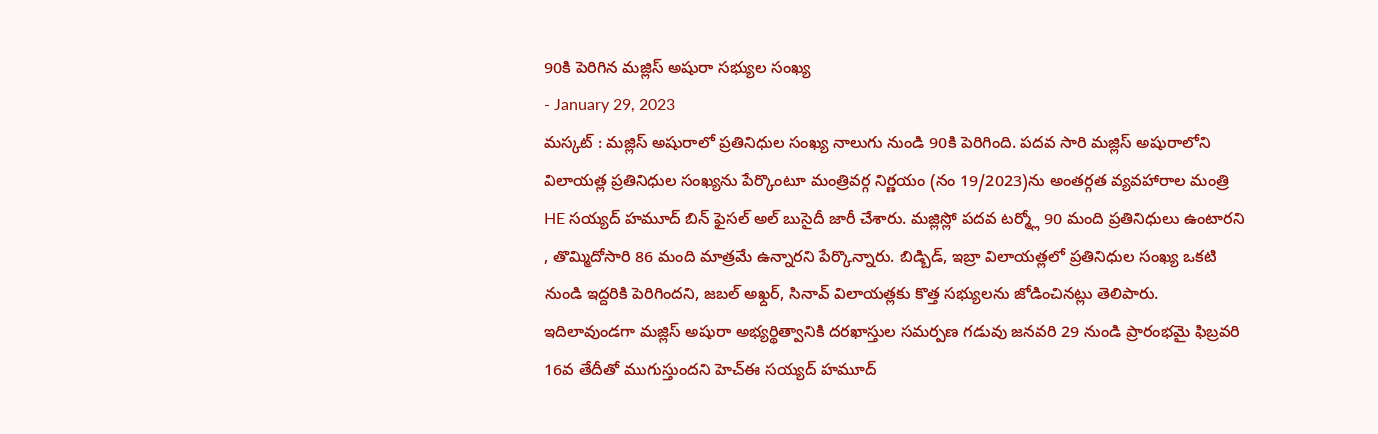90కి పెరిగిన మజ్లిస్ అషురా సభ్యుల సంఖ్య
- January 29, 2023
మస్కట్ : మజ్లిస్ అషురాలో ప్రతినిధుల సంఖ్య నాలుగు నుండి 90కి పెరిగింది. పదవ సారి మజ్లిస్ అషురాలోని విలాయత్ల ప్రతినిధుల సంఖ్యను పేర్కొంటూ మంత్రివర్గ నిర్ణయం (నం 19/2023)ను అంతర్గత వ్యవహారాల మంత్రి HE సయ్యద్ హమూద్ బిన్ ఫైసల్ అల్ బుసైదీ జారీ చేశారు. మజ్లిస్లో పదవ టర్మ్లో 90 మంది ప్రతినిధులు ఉంటారని , తొమ్మిదోసారి 86 మంది మాత్రమే ఉన్నారని పేర్కొన్నారు. బిడ్బిడ్, ఇబ్రా విలాయత్లలో ప్రతినిధుల సంఖ్య ఒకటి నుండి ఇద్దరికి పెరిగిందని, జబల్ అఖ్దర్, సినావ్ విలాయత్లకు కొత్త సభ్యులను జోడించినట్లు తెలిపారు. ఇదిలావుండగా మజ్లిస్ అషురా అభ్యర్థిత్వానికి దరఖాస్తుల సమర్పణ గడువు జనవరి 29 నుండి ప్రారంభమై ఫిబ్రవరి 16వ తేదీతో ముగుస్తుందని హెచ్ఈ సయ్యద్ హమూద్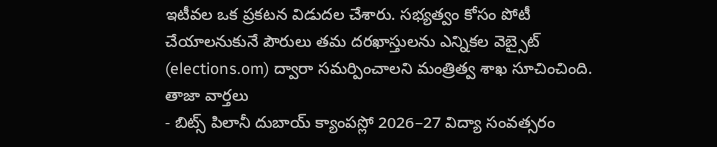ఇటీవల ఒక ప్రకటన విడుదల చేశారు. సభ్యత్వం కోసం పోటీ చేయాలనుకునే పౌరులు తమ దరఖాస్తులను ఎన్నికల వెబ్సైట్ (elections.om) ద్వారా సమర్పించాలని మంత్రిత్వ శాఖ సూచించింది.
తాజా వార్తలు
- బిట్స్ పిలానీ దుబాయ్ క్యాంపస్లో 2026–27 విద్యా సంవత్సరం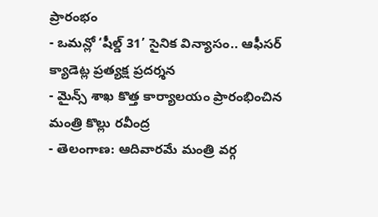ప్రారంభం
- ఒమన్లో ‘షీల్డ్ 31’ సైనిక విన్యాసం.. ఆఫీసర్ క్యాడెట్ల ప్రత్యక్ష ప్రదర్శన
- మైన్స్ శాఖ కొత్త కార్యాలయం ప్రారంభించిన మంత్రి కొల్లు రవీంద్ర
- తెలంగాణ: ఆదివారమే మంత్రి వర్గ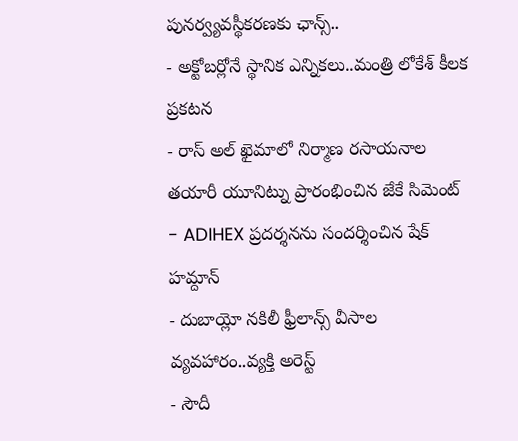పునర్వ్యవస్థీకరణకు ఛాన్స్..
- అక్టోబర్లోనే స్థానిక ఎన్నికలు..మంత్రి లోకేశ్ కీలక ప్రకటన
- రాస్ అల్ ఖైమాలో నిర్మాణ రసాయనాల తయారీ యూనిట్ను ప్రారంభించిన జేకే సిమెంట్
- ADIHEX ప్రదర్శనను సందర్శించిన షేక్ హమ్దాన్
- దుబాయ్లో నకిలీ ఫ్రీలాన్స్ వీసాల వ్యవహారం..వ్యక్తి అరెస్ట్
- సౌదీ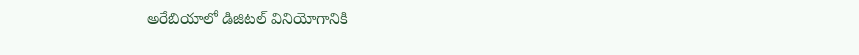అరేబియాలో డిజిటల్ వినియోగానికి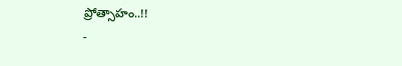ప్రోత్సాహం..!!
-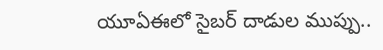యూఏఈలో సైబర్ దాడుల ముప్పు..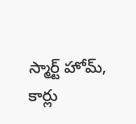స్మార్ట్ హోమ్, కార్లు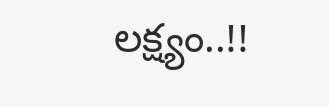లక్ష్యం..!!